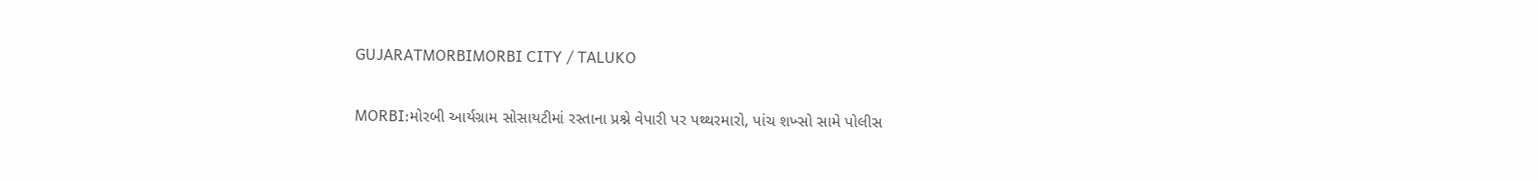GUJARATMORBIMORBI CITY / TALUKO

MORBI:મોરબી આર્યગ્રામ સોસાયટીમાં રસ્તાના પ્રશ્ને વેપારી પર પથ્થરમારો, પાંચ શખ્સો સામે પોલીસ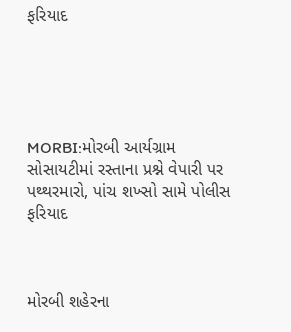ફરિયાદ





MORBI:મોરબી આર્યગ્રામ સોસાયટીમાં રસ્તાના પ્રશ્ને વેપારી પર પથ્થરમારો, પાંચ શખ્સો સામે પોલીસ ફરિયાદ



મોરબી શહેરના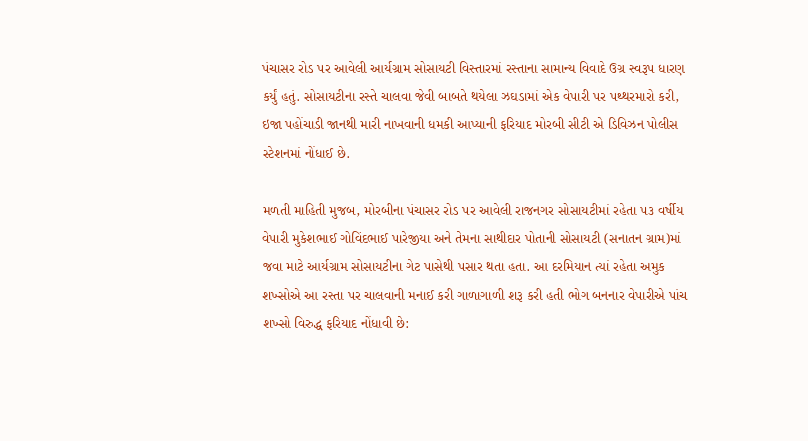પંચાસર રોડ પર આવેલી આર્યગ્રામ સોસાયટી વિસ્તારમાં રસ્તાના સામાન્ય વિવાદે ઉગ્ર સ્વરૂપ ધારણ કર્યું હતું. સોસાયટીના રસ્તે ચાલવા જેવી બાબતે થયેલા ઝઘડામાં એક વેપારી પર પથ્થરમારો કરી, ઇજા પહોંચાડી જાનથી મારી નાખવાની ધમકી આપ્યાની ફરિયાદ મોરબી સીટી એ ડિવિઝન પોલીસ સ્ટેશનમાં નોંધાઈ છે.

મળતી માહિતી મુજબ, મોરબીના પંચાસર રોડ પર આવેલી રાજનગર સોસાયટીમાં રહેતા ૫૩ વર્ષીય વેપારી મુકેશભાઈ ગોવિંદભાઈ પારેજીયા અને તેમના સાથીદાર પોતાની સોસાયટી (સનાતન ગ્રામ)માં જવા માટે આર્યગ્રામ સોસાયટીના ગેટ પાસેથી પસાર થતા હતા. આ દરમિયાન ત્યાં રહેતા અમુક શખ્સોએ આ રસ્તા પર ચાલવાની મનાઈ કરી ગાળાગાળી શરૂ કરી હતી ભોગ બનનાર વેપારીએ પાંચ શખ્સો વિરુદ્ધ ફરિયાદ નોંધાવી છે: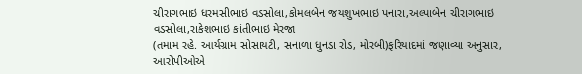ચીરાગભાઇ ધરમસીભાઇ વડસોલા,કોમલબેન જયશુખભાઇ પનારા,અલ્પાબેન ચીરાગભાઇ વડસોલા,રાકેશભાઇ કાંતીભાઇ મેરજા
(તમામ રહે. આર્યગ્રામ સોસાયટી, સનાળા ધુનડા રોડ, મોરબી)ફરિયાદમાં જણાવ્યા અનુસાર, આરોપીઓએ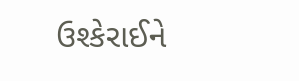ઉશ્કેરાઈને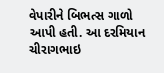વેપારીને બિભત્સ ગાળો આપી હતી. આ દરમિયાન ચીરાગભાઇ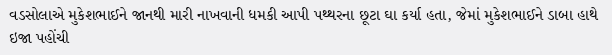વડસોલાએ મુકેશભાઈને જાનથી મારી નાખવાની ધમકી આપી પથ્થરના છૂટા ઘા કર્યા હતા, જેમાં મુકેશભાઈને ડાબા હાથે ઇજા પહોંચી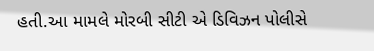હતી.આ મામલે મોરબી સીટી એ ડિવિઝન પોલીસે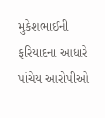મુકેશભાઈની ફરિયાદના આધારે પાંચેય આરોપીઓ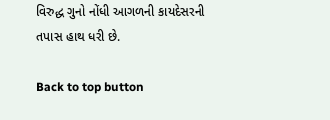વિરુદ્ધ ગુનો નોંધી આગળની કાયદેસરની તપાસ હાથ ધરી છે.

Back to top button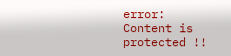error: Content is protected !!